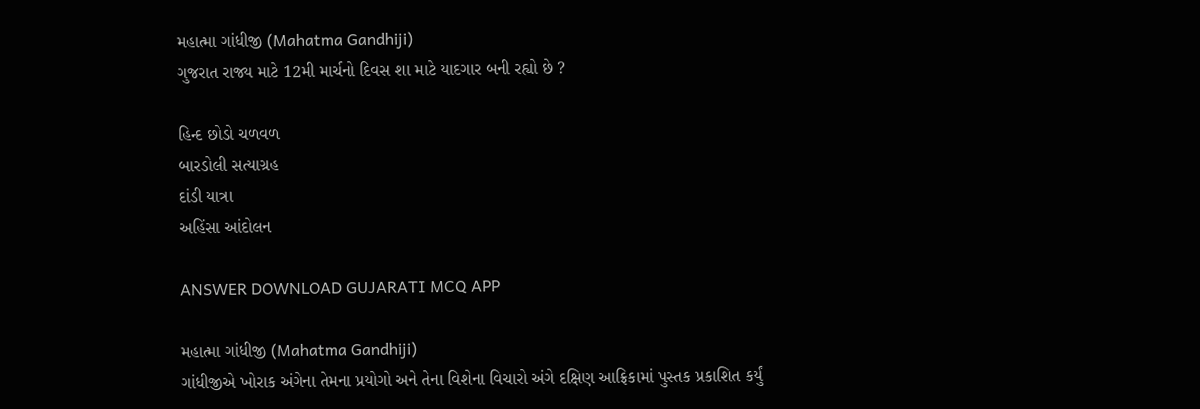મહાત્મા ગાંધીજી (Mahatma Gandhiji)
ગુજરાત રાજ્ય માટે 12મી માર્ચનો દિવસ શા માટે યાદગાર બની રહ્યો છે ?

હિન્દ છોડો ચળવળ
બારડોલી સત્યાગ્રહ
દાંડી યાત્રા
અહિંસા આંદોલન

ANSWER DOWNLOAD GUJARATI MCQ APP

મહાત્મા ગાંધીજી (Mahatma Gandhiji)
ગાંધીજીએ ખોરાક અંગેના તેમના પ્રયોગો અને તેના વિશેના વિચારો અંગે દક્ષિણ આફ્રિકામાં પુસ્તક પ્રકાશિત કર્યું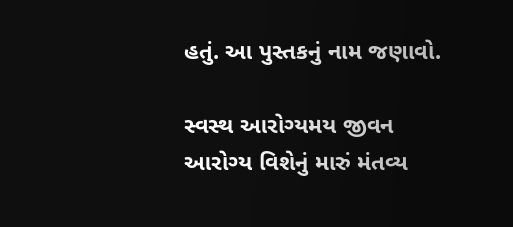હતું. આ પુસ્તકનું નામ જણાવો.

સ્વસ્થ આરોગ્યમય જીવન
આરોગ્ય વિશેનું મારું મંતવ્ય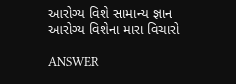આરોગ્ય વિશે સામાન્ય જ્ઞાન
આરોગ્ય વિશેના મારા વિચારો

ANSWER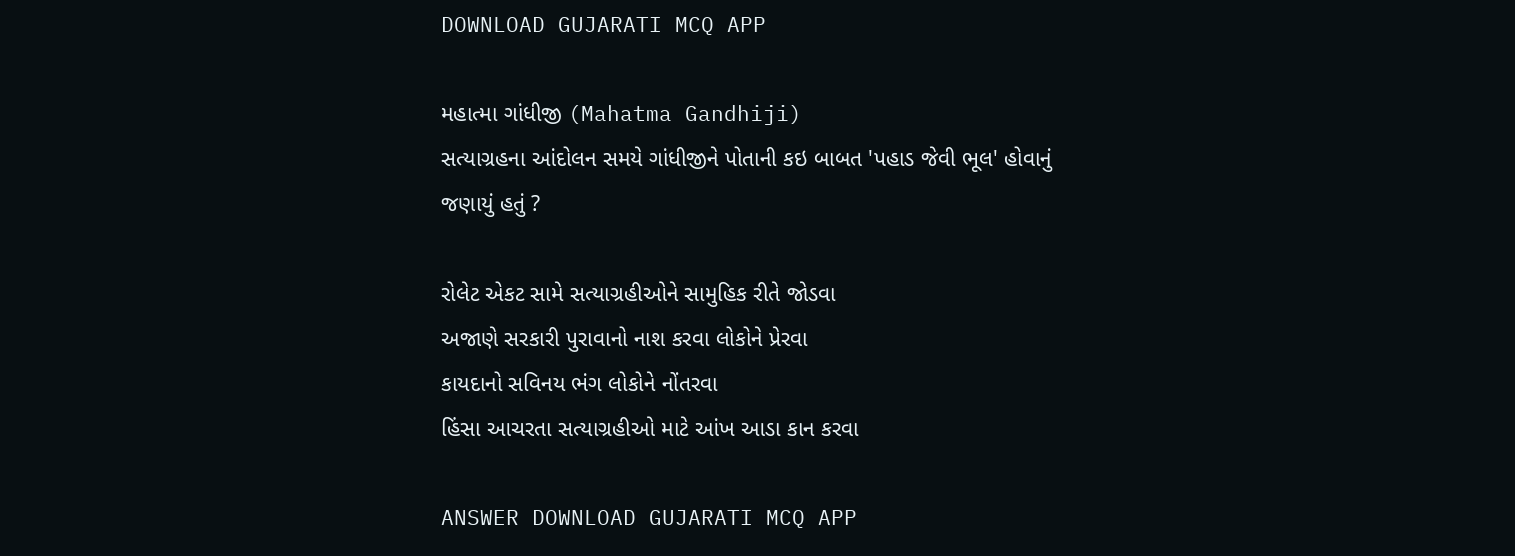DOWNLOAD GUJARATI MCQ APP

મહાત્મા ગાંધીજી (Mahatma Gandhiji)
સત્યાગ્રહના આંદોલન સમયે ગાંધીજીને પોતાની કઇ બાબત 'પહાડ જેવી ભૂલ' હોવાનું જણાયું હતું ?

રોલેટ એકટ સામે સત્યાગ્રહીઓને સામુહિક રીતે જોડવા
અજાણે સરકારી પુરાવાનો નાશ કરવા લોકોને પ્રેરવા
કાયદાનો સવિનય ભંગ લોકોને નોંતરવા
હિંસા આચરતા સત્યાગ્રહીઓ માટે આંખ આડા કાન કરવા

ANSWER DOWNLOAD GUJARATI MCQ APP